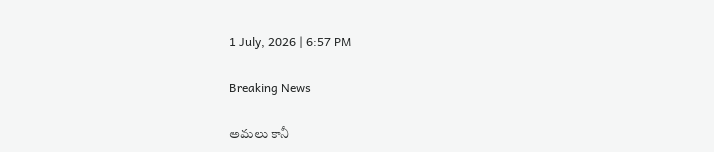1 July, 2026 | 6:57 PM

Breaking News

అమలు కానీ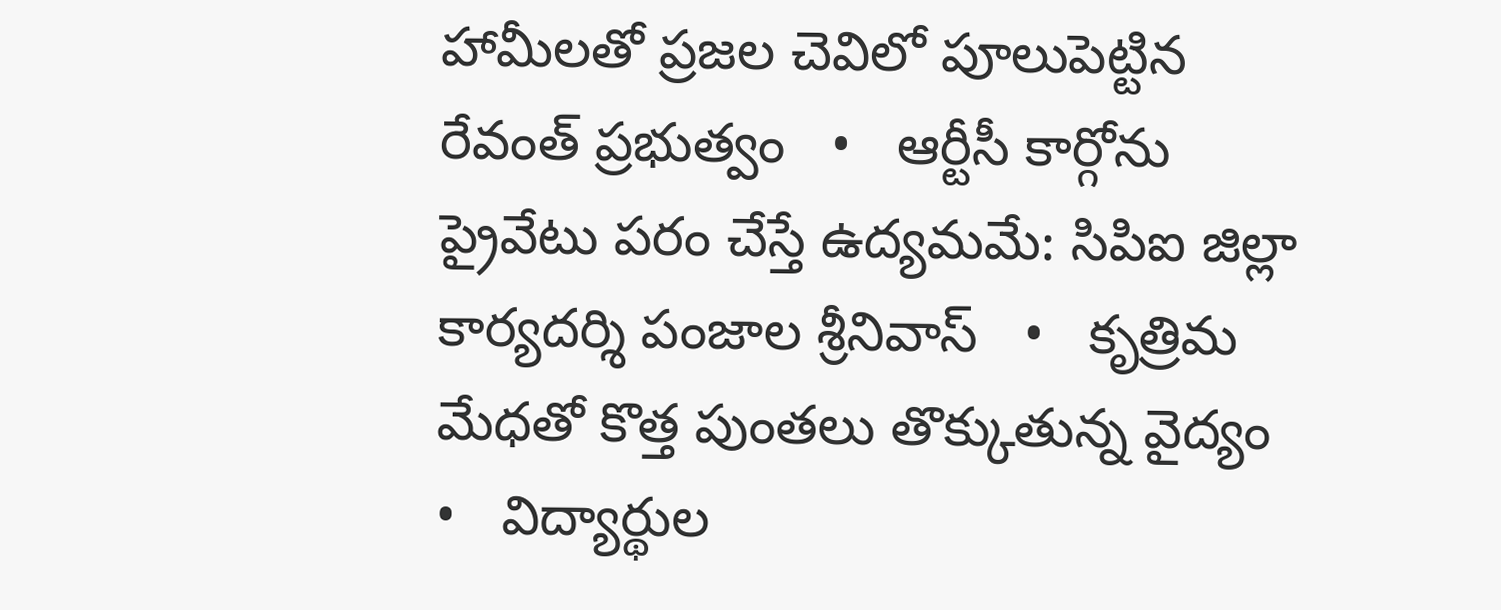హామీలతో ప్రజల చెవిలో పూలుపెట్టిన రేవంత్ ప్రభుత్వం   •   ఆర్టీసీ కార్గోను ప్రైవేటు పరం చేస్తే ఉద్యమమే: సిపిఐ జిల్లా కార్యదర్శి పంజాల శ్రీనివాస్   •   కృత్రిమ మేధతో కొత్త పుంతలు తొక్కుతున్న వైద్యం   •   విద్యార్థుల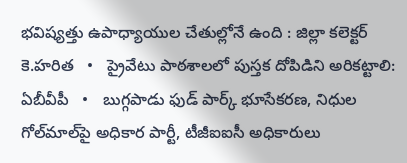భవిష్యత్తు ఉపాధ్యాయుల చేతుల్లోనే ఉంది : జిల్లా కలెక్టర్ కె.హరిత   •   ప్రైవేటు పాఠశాలలో పుస్తక దోపిడిని అరికట్టాలి: ఏబీవీపీ   •   బుగ్గపాడు ఫుడ్ పార్క్ భూసేకరణ, నిధుల గోల్‌మాల్‌పై అధికార పార్టీ, టీజీఐఐసీ అధికారులు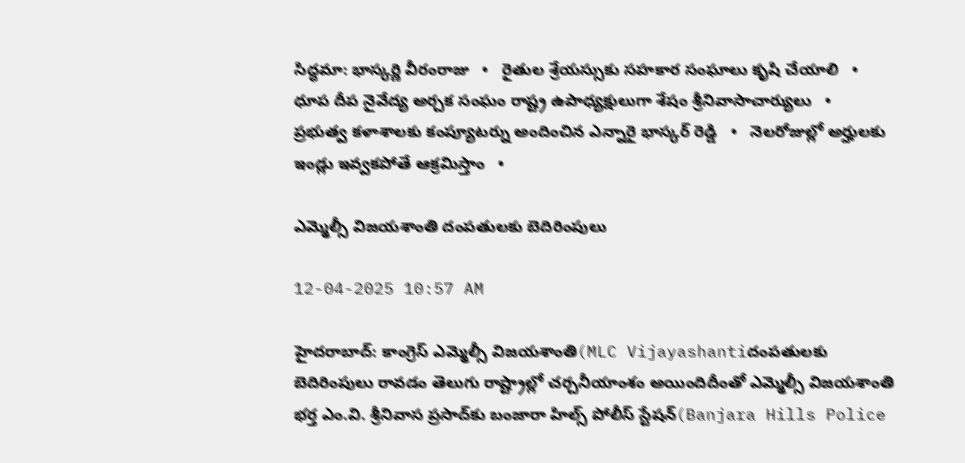సిద్ధమా: భాస్కర్ణి వీరంరాజు   •   రైతుల శ్రేయస్సుకు సహకార సంఘాలు కృషి చేయాలి   •   ధూప దీప నైవేద్య అర్చక సంఘం రాష్ట్ర ఉపాధ్యక్షులుగా శేషం శ్రీనివాసాచార్యులు   •   ప్రభుత్వ కళాశాలకు కంప్యూటర్ను అందించిన ఎన్నారై భాస్కర్ రెడ్డి   •   నెలరోజుల్లో అర్హులకు ఇండ్లు ఇవ్వకపోతే ఆక్రమిస్తాం   •

ఎమ్మెల్సీ విజయశాంతి దంపతులకు బెదిరింపులు

12-04-2025 10:57 AM

హైదరాబాద్: కాంగ్రెస్ ఎమ్మెల్సీ విజయశాంతి(MLC Vijayashantiదంపతులకు బెదిరింపులు రావడం తెలుగు రాష్ట్రాల్లో చర్చనీయాంశం అయిందిదీంతో ఎమ్మెల్సీ విజయశాంతి భర్త ఎం.వి. శ్రీనివాస ప్రసాద్‌కు బంజారా హిల్స్ పోలీస్ స్టేషన్‌(Banjara Hills Police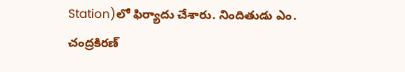Station)లో ఫిర్యాదు చేశారు. నిందితుడు ఎం. చంద్రకిరణ్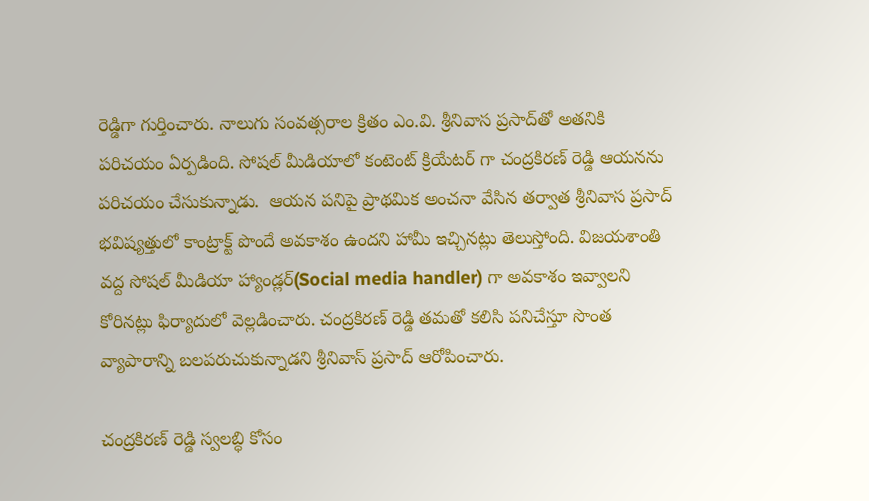రెడ్డిగా గుర్తించారు. నాలుగు సంవత్సరాల క్రితం ఎం.వి. శ్రీనివాస ప్రసాద్‌తో అతనికి పరిచయం ఏర్పడింది. సోషల్ మీడియాలో కంటెంట్ క్రియేటర్ గా చంద్రకిరణ్ రెడ్డి ఆయనను పరిచయం చేసుకున్నాడు.  ఆయన పనిపై ప్రాథమిక అంచనా వేసిన తర్వాత శ్రీనివాస ప్రసాద్ భవిష్యత్తులో కాంట్రాక్ట్ పొందే అవకాశం ఉందని హామీ ఇచ్చినట్లు తెలుస్తోంది. విజయశాంతి వద్ద సోషల్ మీడియా హ్యాండ్లర్(Social media handler) గా అవకాశం ఇవ్వాలని కోరినట్లు ఫిర్యాదులో వెల్లడించారు. చంద్రకిరణ్ రెడ్డి తమతో కలిసి పనిచేస్తూ సొంత వ్యాపారాన్ని బలపరుచుకున్నాడని శ్రీనివాస్ ప్రసాద్ ఆరోపించారు.

చంద్రకిరణ్ రెడ్డి స్వలబ్ధి కోసం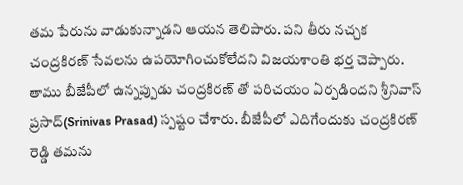తమ పేరును వాడుకున్నాడని ఆయన తెలిపారు. పని తీరు నచ్చక చంద్రకిరణ్ సేవలను ఉపయోగించుకోలేదని విజయశాంతి భర్త చెప్పారు. తాము బీజేపీలో ఉన్నప్పుడు చంద్రకిరణ్ తో పరిచయం ఏర్పడిందని శ్రీనివాస్ ప్రసాద్(Srinivas Prasad) స్పష్టం చేశారు. బీజేపీలో ఎదిగేందుకు చంద్రకిరణ్ రెడ్డి తమను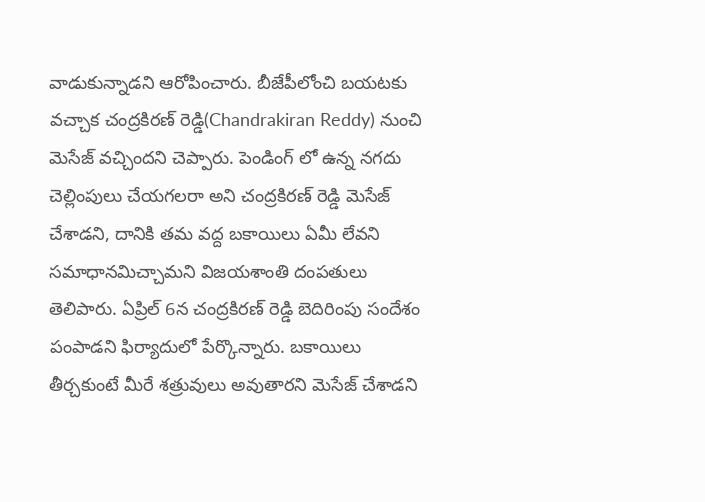వాడుకున్నాడని ఆరోపించారు. బీజేపీలోంచి బయటకు వచ్చాక చంద్రకిరణ్ రెడ్డి(Chandrakiran Reddy) నుంచి మెసేజ్ వచ్చిందని చెప్పారు. పెండింగ్ లో ఉన్న నగదు చెల్లింపులు చేయగలరా అని చంద్రకిరణ్ రెడ్డి మెసేజ్ చేశాడని, దానికి తమ వద్ద బకాయిలు ఏమీ లేవని సమాధానమిచ్చామని విజయశాంతి దంపతులు తెలిపారు. ఏప్రిల్ 6న చంద్రకిరణ్ రెడ్డి బెదిరింపు సందేశం పంపాడని ఫిర్యాదులో పేర్కొన్నారు. బకాయిలు తీర్చకుంటే మీరే శత్రువులు అవుతారని మెసేజ్ చేశాడని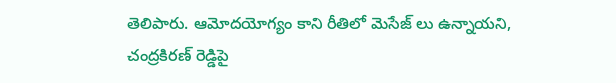తెలిపారు. ఆమోదయోగ్యం కాని రీతిలో మెసేజ్ లు ఉన్నాయని, చంద్రకిరణ్ రెడ్డిపై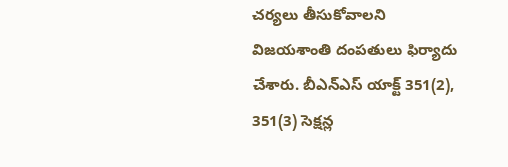చర్యలు తీసుకోవాలని విజయశాంతి దంపతులు ఫిర్యాదు చేశారు. బీఎన్ఎస్ యాక్ట్ 351(2), 351(3) సెక్షన్ల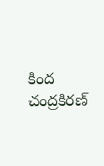కింద చంద్రకిరణ్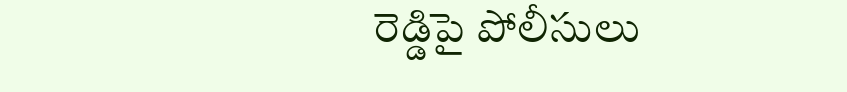రెడ్డిపై పోలీసులు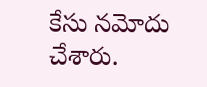కేసు నమోదు చేశారు.